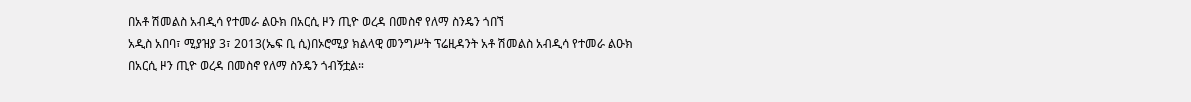በአቶ ሽመልስ አብዲሳ የተመራ ልዑክ በአርሲ ዞን ጢዮ ወረዳ በመስኖ የለማ ስንዴን ጎበኘ
አዲስ አበባ፣ ሚያዝያ 3፣ 2013(ኤፍ ቢ ሲ)በኦሮሚያ ክልላዊ መንግሥት ፕሬዚዳንት አቶ ሽመልስ አብዲሳ የተመራ ልዑክ በአርሲ ዞን ጢዮ ወረዳ በመስኖ የለማ ስንዴን ጎብኝቷል።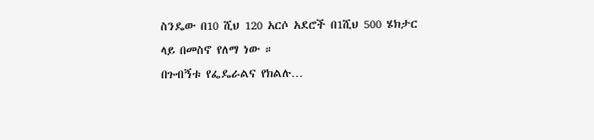ስንዴው በ10 ሺህ 120 አርሶ አደሮች በ1ሺህ 500 ሄክታር ላይ በመስኖ የለማ ነው ።
በጉብኝቱ የፌዴራልና የክልሉ…